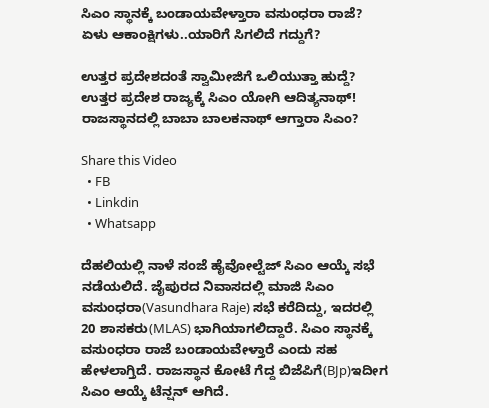ಸಿಎಂ ಸ್ಥಾನಕ್ಕೆ ಬಂಡಾಯವೇಳ್ತಾರಾ ವಸುಂಧರಾ ರಾಜೆ? ಏಳು ಆಕಾಂಕ್ಷಿಗಳು..ಯಾರಿಗೆ ಸಿಗಲಿದೆ ಗದ್ದುಗೆ?

ಉತ್ತರ ಪ್ರದೇಶದಂತೆ ಸ್ವಾಮೀಜಿಗೆ ಒಲಿಯುತ್ತಾ ಹುದ್ದೆ?
ಉತ್ತರ ಪ್ರದೇಶ ರಾಜ್ಯಕ್ಕೆ ಸಿಎಂ ಯೋಗಿ ಆದಿತ್ಯನಾಥ್!
ರಾಜಸ್ಥಾನದಲ್ಲಿ ಬಾಬಾ ಬಾಲಕನಾಥ್ ಆಗ್ತಾರಾ ಸಿಎಂ?

Share this Video
  • FB
  • Linkdin
  • Whatsapp

ದೆಹಲಿಯಲ್ಲಿ ನಾಳೆ ಸಂಜೆ ಹೈವೋಲ್ಟೆಜ್ ಸಿಎಂ ಆಯ್ಕೆ ಸಭೆ ನಡೆಯಲಿದೆ. ಜೈಪುರದ ನಿವಾಸದಲ್ಲಿ ಮಾಜಿ ಸಿಎಂ ವಸುಂಧರಾ(Vasundhara Raje) ಸಭೆ ಕರೆದಿದ್ದು, ಇದರಲ್ಲಿ 20 ಶಾಸಕರು(MLAS) ಭಾಗಿಯಾಗಲಿದ್ದಾರೆ. ಸಿಎಂ ಸ್ಥಾನಕ್ಕೆ ವಸುಂಧರಾ ರಾಜೆ ಬಂಡಾಯವೇಳ್ತಾರೆ ಎಂದು ಸಹ ಹೇಳಲಾಗ್ತಿದೆ. ರಾಜಸ್ಥಾನ ಕೋಟೆ ಗೆದ್ದ ಬಿಜೆಪಿಗೆ(BJp)ಇದೀಗ ಸಿಎಂ ಆಯ್ಕೆ ಟೆನ್ಷನ್ ಆಗಿದೆ.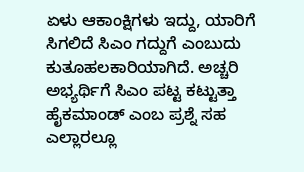ಏಳು ಆಕಾಂಕ್ಷಿಗಳು ಇದ್ದು, ಯಾರಿಗೆ ಸಿಗಲಿದೆ ಸಿಎಂ ಗದ್ದುಗೆ ಎಂಬುದು ಕುತೂಹಲಕಾರಿಯಾಗಿದೆ. ಅಚ್ಚರಿ ಅಭ್ಯರ್ಥಿಗೆ ಸಿಎಂ ಪಟ್ಟ ಕಟ್ಟುತ್ತಾ ಹೈಕಮಾಂಡ್ ಎಂಬ ಪ್ರಶ್ನೆ ಸಹ ಎಲ್ಲಾರಲ್ಲೂ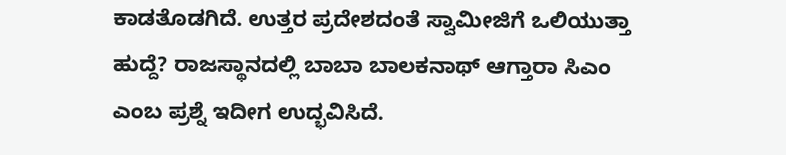ಕಾಡತೊಡಗಿದೆ. ಉತ್ತರ ಪ್ರದೇಶದಂತೆ ಸ್ವಾಮೀಜಿಗೆ ಒಲಿಯುತ್ತಾ ಹುದ್ದೆ? ರಾಜಸ್ಥಾನದಲ್ಲಿ ಬಾಬಾ ಬಾಲಕನಾಥ್ ಆಗ್ತಾರಾ ಸಿಎಂ ಎಂಬ ಪ್ರಶ್ನೆ ಇದೀಗ ಉದ್ಭವಿಸಿದೆ.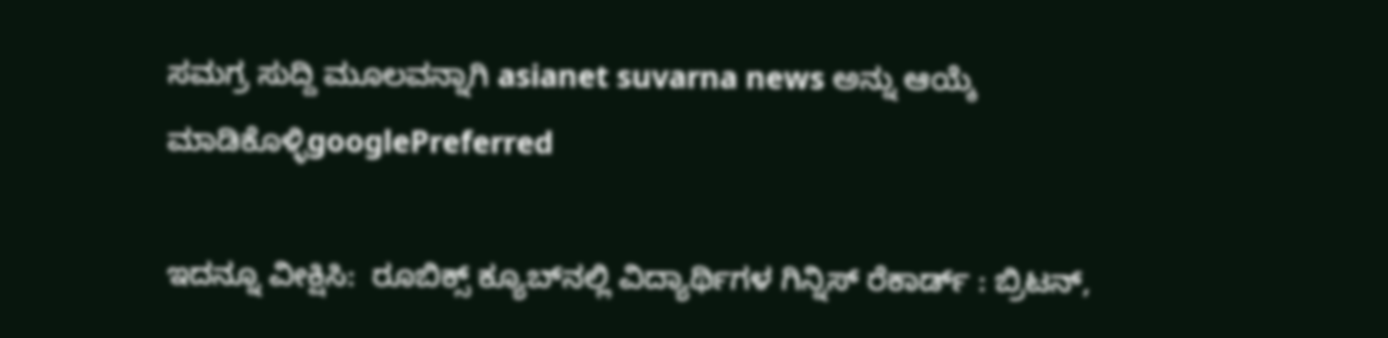ಸಮಗ್ರ ಸುದ್ದಿ ಮೂಲವನ್ನಾಗಿ asianet suvarna news ಅನ್ನು ಆಯ್ಕೆ ಮಾಡಿಕೊಳ್ಳಿgooglePreferred

ಇದನ್ನೂ ವೀಕ್ಷಿಸಿ:  ರೂಬಿಕ್ಸ್ ಕ್ಯೂಬ್‌ನಲ್ಲಿ ವಿದ್ಯಾರ್ಥಿಗಳ ಗಿನ್ನಿಸ್ ರೆಕಾರ್ಡ್ : ಬ್ರಿಟನ್,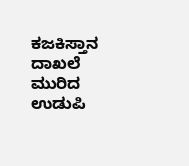ಕಜಕಿಸ್ತಾನ ದಾಖಲೆ ಮುರಿದ ಉಡುಪಿ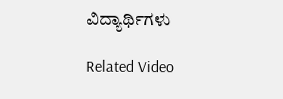ವಿದ್ಯಾರ್ಥಿಗಳು

Related Video